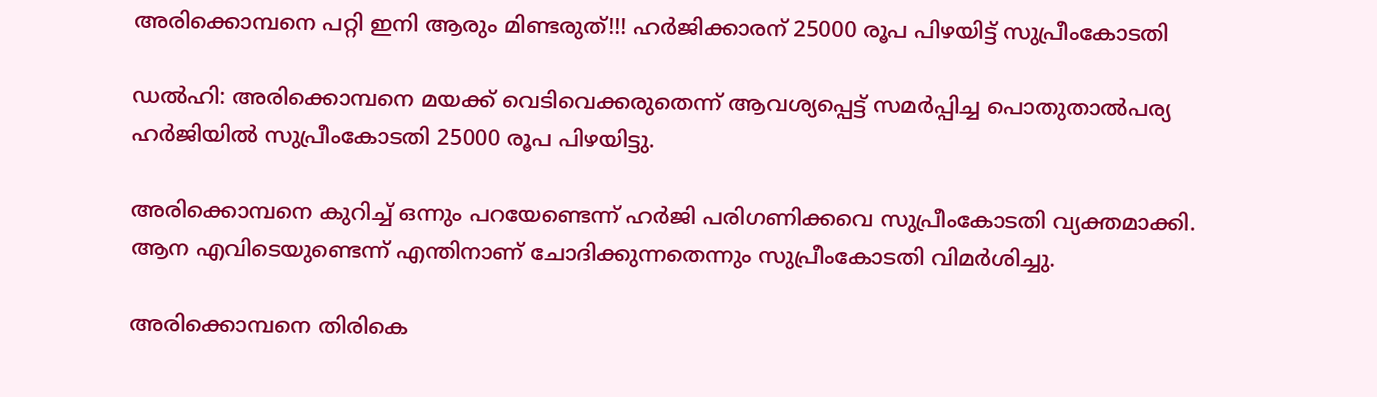അരിക്കൊമ്പനെ പറ്റി ഇനി ആരും മിണ്ടരുത്!!! ഹര്‍ജിക്കാരന് 25000 രൂപ പിഴയിട്ട് സുപ്രീംകോടതി

ഡൽഹി: അരിക്കൊമ്പനെ മയക്ക് വെടിവെക്കരുതെന്ന് ആവശ്യപ്പെട്ട് സമര്‍പ്പിച്ച പൊതുതാല്‍പര്യ ഹര്‍ജിയില്‍ സുപ്രീംകോടതി 25000 രൂപ പിഴയിട്ടു.

അരിക്കൊമ്പനെ കുറിച്ച് ഒന്നും പറയേണ്ടെന്ന് ഹര്‍ജി പരിഗണിക്കവെ സുപ്രീംകോടതി വ്യക്തമാക്കി. ആന എവിടെയുണ്ടെന്ന് എന്തിനാണ് ചോദിക്കുന്നതെന്നും സുപ്രീംകോടതി വിമര്‍ശിച്ചു.

അരിക്കൊമ്പനെ തിരികെ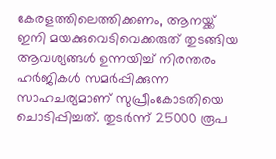കേരളത്തിലെത്തിക്കണം, ആനയ്ക്ക് ഇനി മയക്കുവെടിവെക്കരുത് തുടങ്ങിയ ആവശ്യങ്ങള്‍ ഉന്നയിച്ച് നിരന്തരം ഹര്‍ജികള്‍ സമര്‍പ്പിക്കുന്ന സാഹചര്യമാണ് സുപ്രീംകോടതിയെ ചൊടിപ്പിച്ചത്. തുടര്‍ന്ന് 25000 രൂപ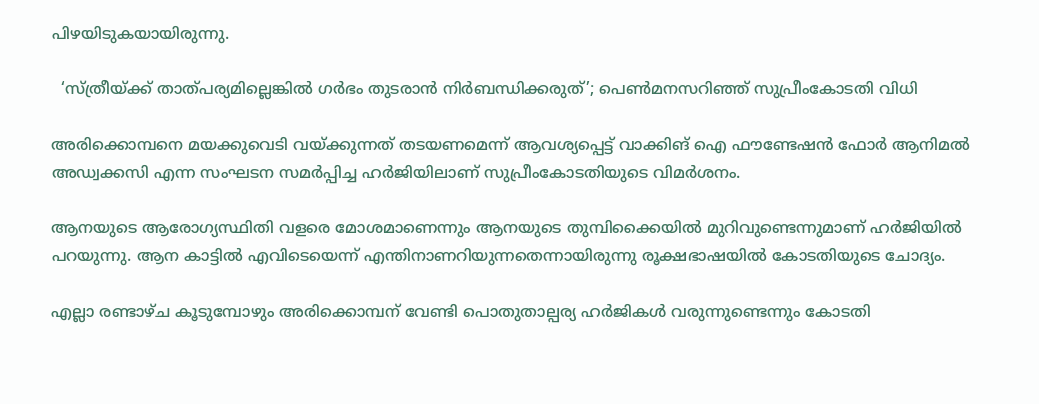പിഴയിടുകയായിരുന്നു.

  ‘സ്ത്രീയ്ക്ക് താത്പര്യമില്ലെങ്കില്‍ ഗർഭം തുടരാൻ നിര്‍ബന്ധിക്കരുത്’; പെൺമനസറിഞ്ഞ് സുപ്രീംകോടതി വിധി

അരിക്കൊമ്പനെ മയക്കുവെടി വയ്ക്കുന്നത് തടയണമെന്ന് ആവശ്യപ്പെട്ട് വാക്കിങ് ഐ ഫൗണ്ടേഷന്‍ ഫോര്‍ ആനിമല്‍ അഡ്വക്കസി എന്ന സംഘടന സമര്‍പ്പിച്ച ഹര്‍ജിയിലാണ് സുപ്രീംകോടതിയുടെ വിമര്‍ശനം.

ആനയുടെ ആരോഗ്യസ്ഥിതി വളരെ മോശമാണെന്നും ആനയുടെ തുമ്പിക്കൈയില്‍ മുറിവുണ്ടെന്നുമാണ് ഹര്‍ജിയില്‍ പറയുന്നു. ആന കാട്ടില്‍ എവിടെയെന്ന് എന്തിനാണറിയുന്നതെന്നായിരുന്നു രൂക്ഷഭാഷയില്‍ കോടതിയുടെ ചോദ്യം.

എല്ലാ രണ്ടാഴ്ച കൂടുമ്പോഴും അരിക്കൊമ്പന് വേണ്ടി പൊതുതാല്പര്യ ഹര്‍ജികള്‍ വരുന്നുണ്ടെന്നും കോടതി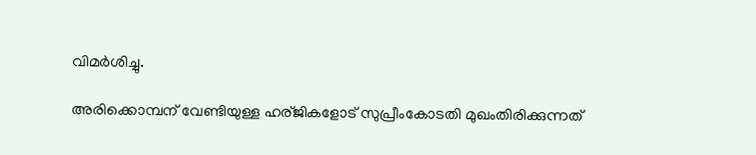വിമര്‍ശിച്ചു.

അരിക്കൊമ്പന് വേണ്ടിയുള്ള ഹര്ജികളോട് സുപ്രീംകോടതി മുഖംതിരിക്കുന്നത്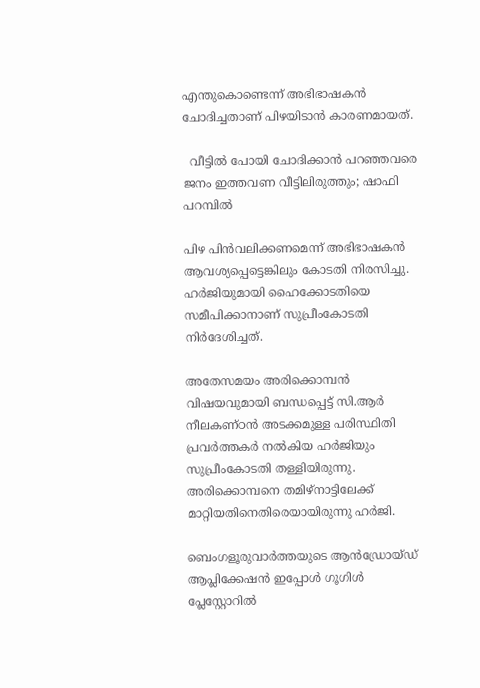എന്തുകൊണ്ടെന്ന് അഭിഭാഷകന്‍ ചോദിച്ചതാണ് പിഴയിടാന്‍ കാരണമായത്.

  വീട്ടിൽ പോയി ചോദിക്കാൻ പറഞ്ഞവരെ ജനം ഇത്തവണ വീട്ടിലിരുത്തും; ഷാഫി പറമ്പിൽ

പിഴ പിന്‍വലിക്കണമെന്ന് അഭിഭാഷകന്‍ ആവശ്യപ്പെട്ടെങ്കിലും കോടതി നിരസിച്ചു. ഹര്‍ജിയുമായി ഹൈക്കോടതിയെ സമീപിക്കാനാണ് സുപ്രീംകോടതി നിര്‍ദേശിച്ചത്.

അതേസമയം അരിക്കൊമ്പന്‍ വിഷയവുമായി ബന്ധപ്പെട്ട് സി.ആര്‍ നീലകണ്ഠന്‍ അടക്കമുള്ള പരിസ്ഥിതി പ്രവര്‍ത്തകര്‍ നല്‍കിയ ഹര്‍ജിയും സുപ്രീംകോടതി തള്ളിയിരുന്നു. അരിക്കൊമ്പനെ തമിഴ്‌നാട്ടിലേക്ക് മാറ്റിയതിനെതിരെയായിരുന്നു ഹര്‍ജി.

ബെംഗളൂരുവാർത്തയുടെ ആൻഡ്രോയ്ഡ് ആപ്ലിക്കേഷൻ ഇപ്പോൾ ഗൂഗിൾ പ്ലേസ്റ്റോറിൽ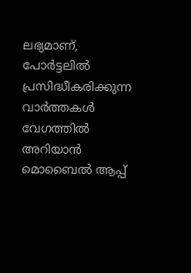ലഭ്യമാണ്, പോർട്ടലിൽ പ്രസിദ്ധീകരിക്കുന്ന വാർത്തകൾ വേഗത്തിൽ അറിയാൻ മൊബൈൽ ആപ്പ്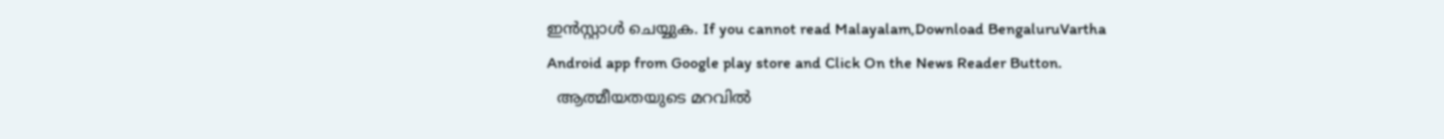ഇൻസ്റ്റാൾ ചെയ്യുക. If you cannot read Malayalam,Download BengaluruVartha Android app from Google play store and Click On the News Reader Button.
  ആത്മീയതയുടെ മറവിൽ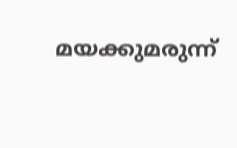മയക്കുമരുന്ന്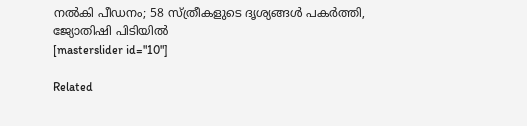നൽകി പീഡനം; 58 സ്ത്രീകളുടെ ദൃശ്യങ്ങൾ പകർത്തി, ജ്യോതിഷി പിടിയിൽ
[masterslider id="10"]

Related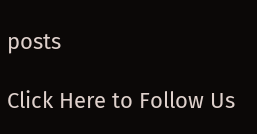posts

Click Here to Follow Us